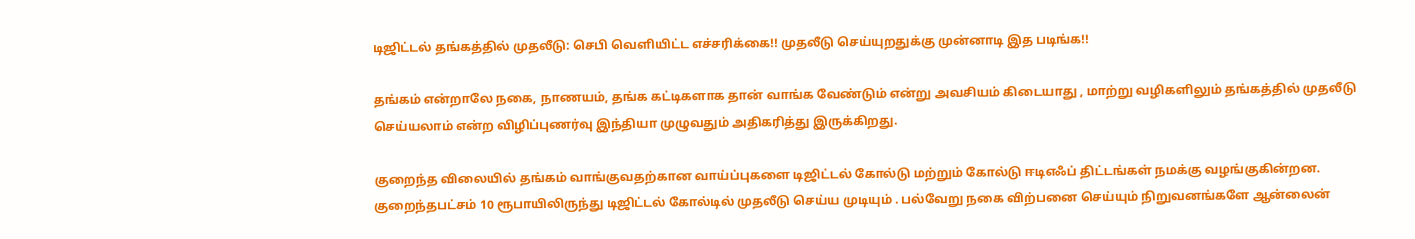டிஜிட்டல் தங்கத்தில் முதலீடு: செபி வெளியிட்ட எச்சரிக்கை!! முதலீடு செய்யுறதுக்கு முன்னாடி இத படிங்க!!

தங்கம் என்றாலே நகை, நாணயம், தங்க கட்டிகளாக தான் வாங்க வேண்டும் என்று அவசியம் கிடையாது , மாற்று வழிகளிலும் தங்கத்தில் முதலீடு செய்யலாம் என்ற விழிப்புணர்வு இந்தியா முழுவதும் அதிகரித்து இருக்கிறது.

குறைந்த விலையில் தங்கம் வாங்குவதற்கான வாய்ப்புகளை டிஜிட்டல் கோல்டு மற்றும் கோல்டு ஈடிஎஃப் திட்டங்கள் நமக்கு வழங்குகின்றன. குறைந்தபட்சம் 10 ரூபாயிலிருந்து டிஜிட்டல் கோல்டில் முதலீடு செய்ய முடியும் . பல்வேறு நகை விற்பனை செய்யும் நிறுவனங்களே ஆன்லைன்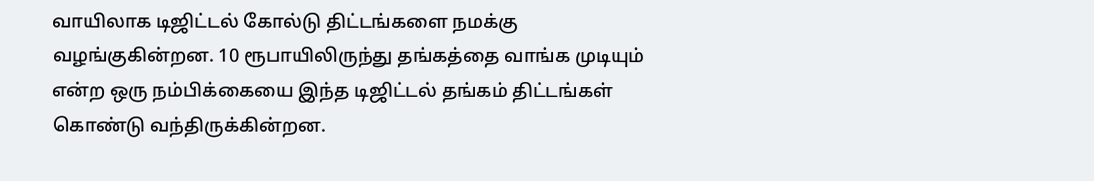வாயிலாக டிஜிட்டல் கோல்டு திட்டங்களை நமக்கு வழங்குகின்றன. 10 ரூபாயிலிருந்து தங்கத்தை வாங்க முடியும் என்ற ஒரு நம்பிக்கையை இந்த டிஜிட்டல் தங்கம் திட்டங்கள் கொண்டு வந்திருக்கின்றன.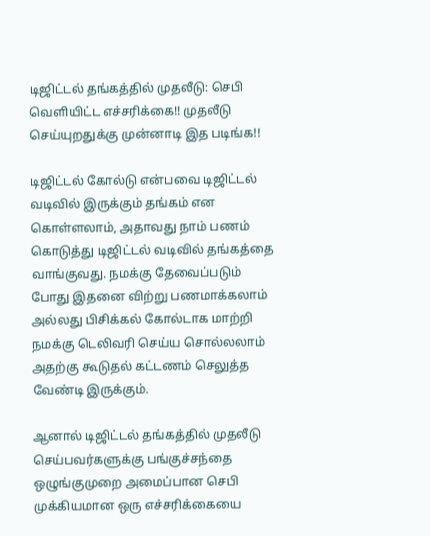டிஜிட்டல் தங்கத்தில் முதலீடு: செபி வெளியிட்ட எச்சரிக்கை!! முதலீடு செய்யுறதுக்கு முன்னாடி இத படிங்க!!

டிஜிட்டல் கோல்டு என்பவை டிஜிட்டல் வடிவில் இருக்கும் தங்கம் என கொள்ளலாம், அதாவது நாம் பணம் கொடுத்து டிஜிட்டல் வடிவில் தங்கத்தை வாங்குவது. நமக்கு தேவைப்படும் போது இதனை விற்று பணமாக்கலாம் அல்லது பிசிக்கல் கோல்டாக மாற்றி நமக்கு டெலிவரி செய்ய சொல்லலாம் அதற்கு கூடுதல் கட்டணம் செலுத்த வேண்டி இருக்கும்.

ஆனால் டிஜிட்டல் தங்கத்தில் முதலீடு செய்பவர்களுக்கு பங்குச்சந்தை ஒழுங்குமுறை அமைப்பான செபி முக்கியமான ஒரு எச்சரிக்கையை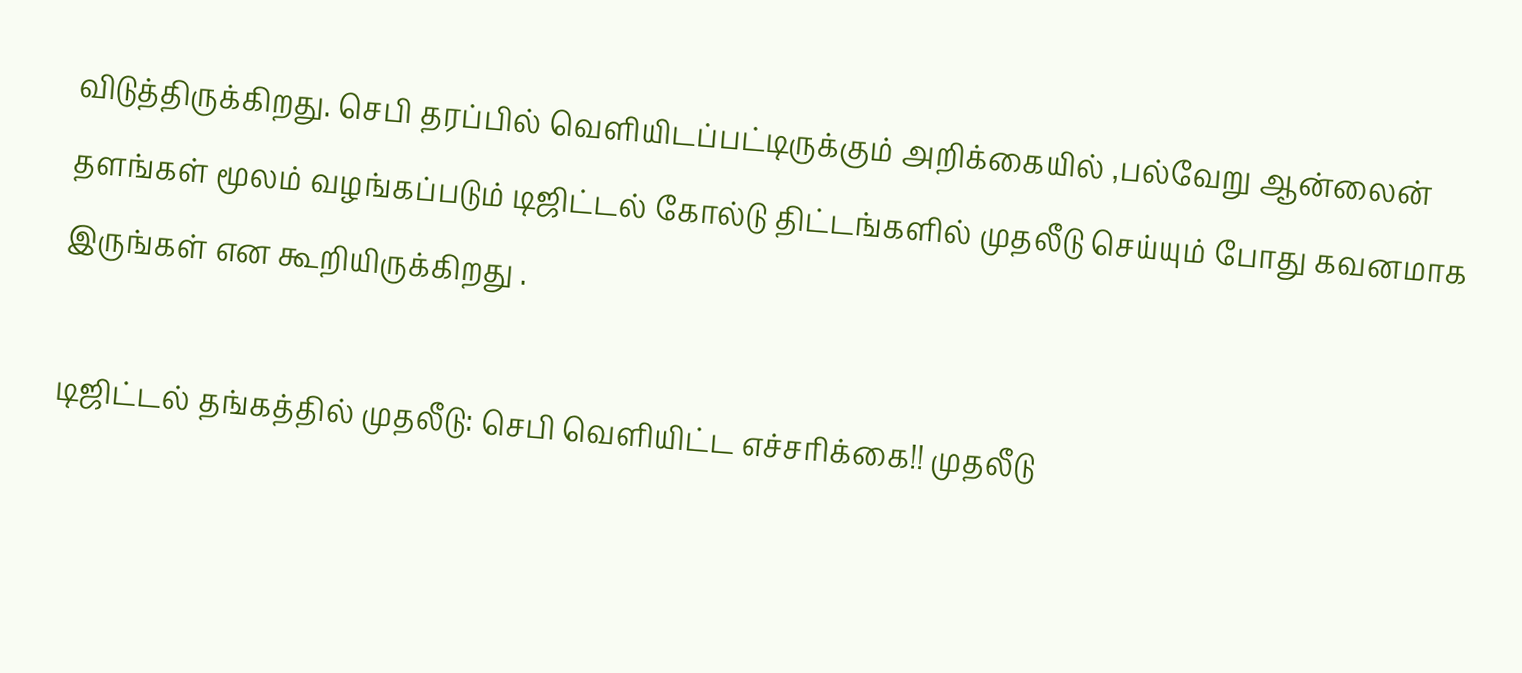விடுத்திருக்கிறது. செபி தரப்பில் வெளியிடப்பட்டிருக்கும் அறிக்கையில் ,பல்வேறு ஆன்லைன் தளங்கள் மூலம் வழங்கப்படும் டிஜிட்டல் கோல்டு திட்டங்களில் முதலீடு செய்யும் போது கவனமாக இருங்கள் என கூறியிருக்கிறது .

டிஜிட்டல் தங்கத்தில் முதலீடு: செபி வெளியிட்ட எச்சரிக்கை!! முதலீடு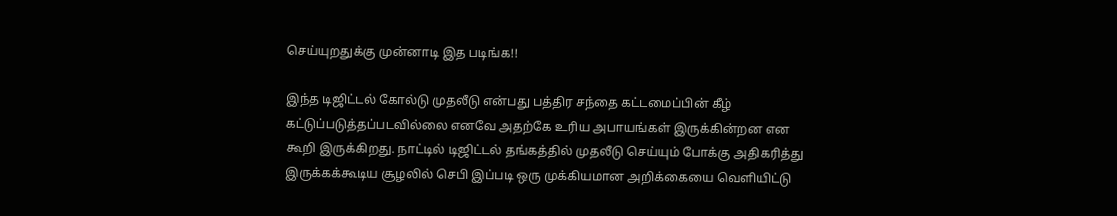செய்யுறதுக்கு முன்னாடி இத படிங்க!!

இந்த டிஜிட்டல் கோல்டு முதலீடு என்பது பத்திர சந்தை கட்டமைப்பின் கீழ் கட்டுப்படுத்தப்படவில்லை எனவே அதற்கே உரிய அபாயங்கள் இருக்கின்றன என கூறி இருக்கிறது. நாட்டில் டிஜிட்டல் தங்கத்தில் முதலீடு செய்யும் போக்கு அதிகரித்து இருக்கக்கூடிய சூழலில் செபி இப்படி ஒரு முக்கியமான அறிக்கையை வெளியிட்டு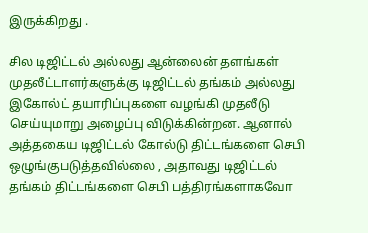இருக்கிறது .

சில டிஜிட்டல் அல்லது ஆன்லைன் தளங்கள் முதலீட்டாளர்களுக்கு டிஜிட்டல் தங்கம் அல்லது இகோல்ட் தயாரிப்புகளை வழங்கி முதலீடு செய்யுமாறு அழைப்பு விடுக்கின்றன. ஆனால் அத்தகைய டிஜிட்டல் கோல்டு திட்டங்களை செபி ஒழுங்குபடுத்தவில்லை , அதாவது டிஜிட்டல் தங்கம் திட்டங்களை செபி பத்திரங்களாகவோ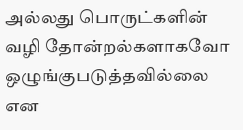அல்லது பொருட்களின் வழி தோன்றல்களாகவோ ஒழுங்குபடுத்தவில்லை என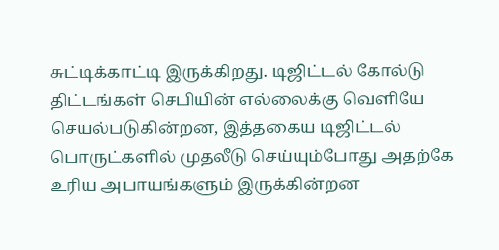சுட்டிக்காட்டி இருக்கிறது. டிஜிட்டல் கோல்டு திட்டங்கள் செபியின் எல்லைக்கு வெளியே செயல்படுகின்றன, இத்தகைய டிஜிட்டல் பொருட்களில் முதலீடு செய்யும்போது அதற்கே உரிய அபாயங்களும் இருக்கின்றன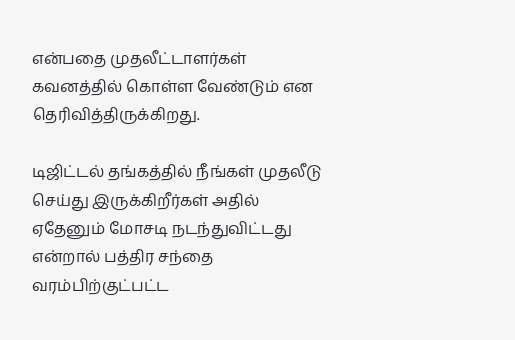என்பதை முதலீட்டாளர்கள் கவனத்தில் கொள்ள வேண்டும் என தெரிவித்திருக்கிறது.

டிஜிட்டல் தங்கத்தில் நீங்கள் முதலீடு செய்து இருக்கிறீர்கள் அதில் ஏதேனும் மோசடி நடந்துவிட்டது என்றால் பத்திர சந்தை வரம்பிற்குட்பட்ட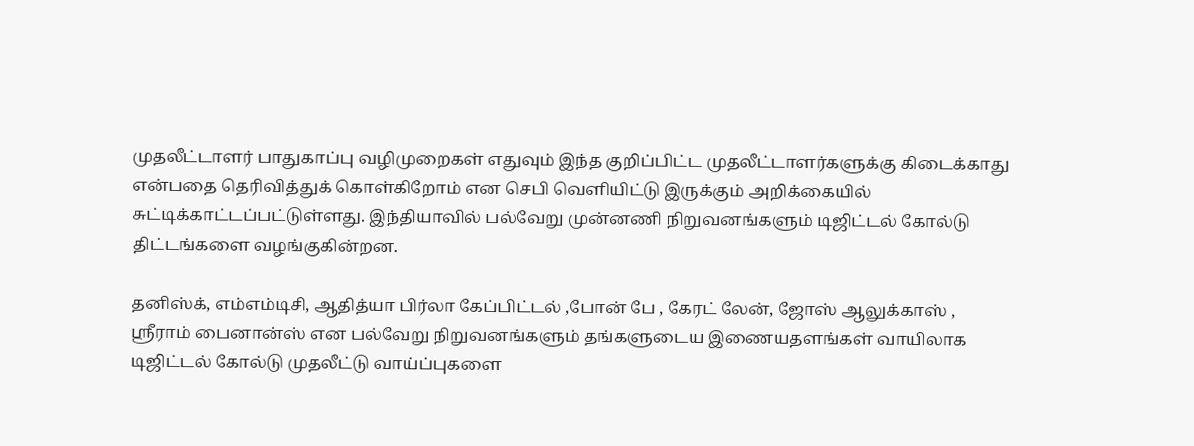முதலீட்டாளர் பாதுகாப்பு வழிமுறைகள் எதுவும் இந்த குறிப்பிட்ட முதலீட்டாளர்களுக்கு கிடைக்காது என்பதை தெரிவித்துக் கொள்கிறோம் என செபி வெளியிட்டு இருக்கும் அறிக்கையில் சுட்டிக்காட்டப்பட்டுள்ளது. இந்தியாவில் பல்வேறு முன்னணி நிறுவனங்களும் டிஜிட்டல் கோல்டு திட்டங்களை வழங்குகின்றன.

தனிஸ்க், எம்எம்டிசி, ஆதித்யா பிர்லா கேப்பிட்டல் ,போன் பே , கேரட் லேன், ஜோஸ் ஆலுக்காஸ் , ஸ்ரீராம் பைனான்ஸ் என பல்வேறு நிறுவனங்களும் தங்களுடைய இணையதளங்கள் வாயிலாக டிஜிட்டல் கோல்டு முதலீட்டு வாய்ப்புகளை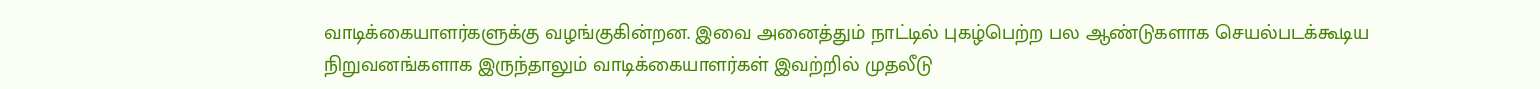வாடிக்கையாளர்களுக்கு வழங்குகின்றன. இவை அனைத்தும் நாட்டில் புகழ்பெற்ற பல ஆண்டுகளாக செயல்படக்கூடிய நிறுவனங்களாக இருந்தாலும் வாடிக்கையாளர்கள் இவற்றில் முதலீடு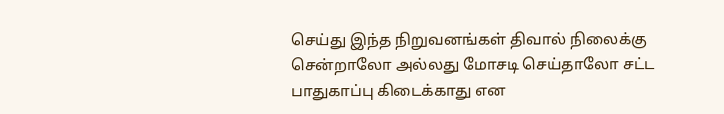செய்து இந்த நிறுவனங்கள் திவால் நிலைக்கு சென்றாலோ அல்லது மோசடி செய்தாலோ சட்ட பாதுகாப்பு கிடைக்காது என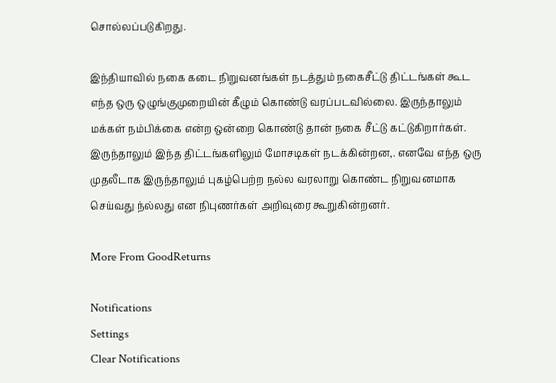சொல்லப்படுகிறது.

இந்தியாவில் நகை கடை நிறுவனங்கள் நடத்தும் நகைசீட்டு திட்டங்கள் கூட எந்த ஒரு ஒழுங்குமுறையின் கீழும் கொண்டு வரப்படவில்லை. இருந்தாலும் மக்கள் நம்பிக்கை என்ற ஒன்றை கொண்டு தான் நகை சீட்டு கட்டுகிறார்கள். இருந்தாலும் இந்த திட்டங்களிலும் மோசடிகள் நடக்கின்றன,. எனவே எந்த ஒரு முதலீடாக இருந்தாலும் புகழ்பெற்ற நல்ல வரலாறு கொண்ட நிறுவனமாக செய்வது ந்ல்லது என நிபுணர்கள் அறிவுரை கூறுகின்றனர்.

More From GoodReturns

Notifications
Settings
Clear Notifications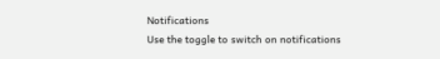Notifications
Use the toggle to switch on notifications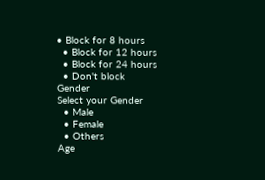• Block for 8 hours
  • Block for 12 hours
  • Block for 24 hours
  • Don't block
Gender
Select your Gender
  • Male
  • Female
  • Others
Age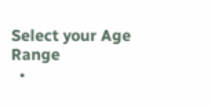Select your Age Range
  •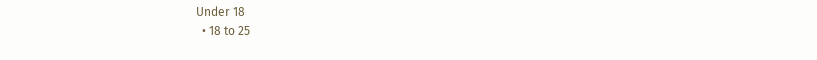Under 18
  • 18 to 25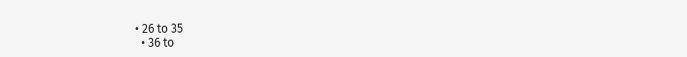• 26 to 35
  • 36 to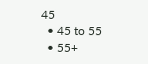45
  • 45 to 55
  • 55+